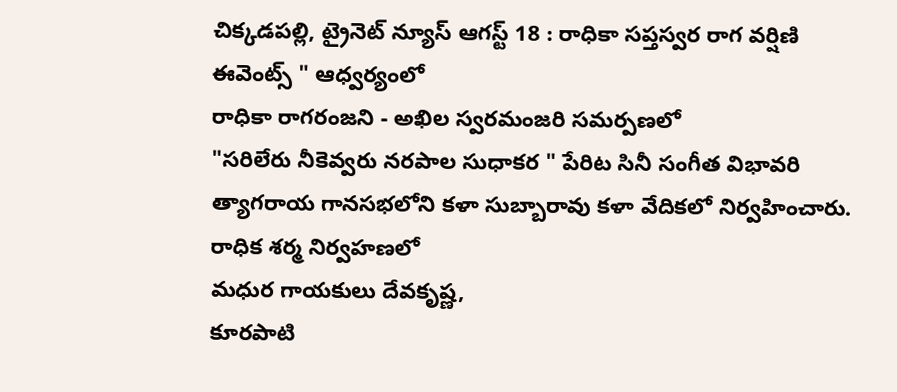చిక్కడపల్లి, ట్రైనెట్ న్యూస్ ఆగస్ట్ 18 : రాధికా సప్తస్వర రాగ వర్షిణి ఈవెంట్స్ " ఆధ్వర్యంలో
రాధికా రాగరంజని - అఖిల స్వరమంజరి సమర్పణలో
"సరిలేరు నీకెవ్వరు నరపాల సుధాకర " పేరిట సినీ సంగీత విభావరి త్యాగరాయ గానసభలోని కళా సుబ్బారావు కళా వేదికలో నిర్వహించారు.
రాధిక శర్మ నిర్వహణలో
మధుర గాయకులు దేవకృష్ణ,
కూరపాటి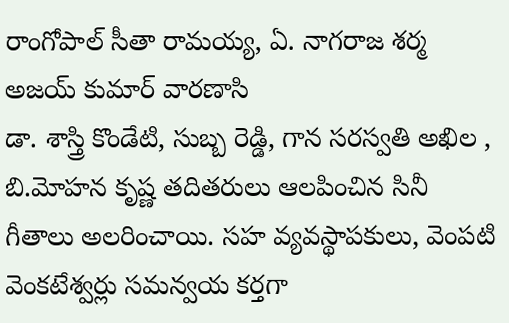రాంగోపాల్ సీతా రామయ్య, ఏ. నాగరాజ శర్మ
అజయ్ కుమార్ వారణాసి
డా. శాస్త్రి కొండేటి, సుబ్బ రెడ్డి, గాన సరస్వతి అఖిల , బి.మోహన కృష్ణ తదితరులు ఆలపించిన సినీ గీతాలు అలరించాయి. సహ వ్యవస్థాపకులు, వెంపటి వెంకటేశ్వర్లు సమన్వయ కర్తగా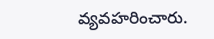వ్యవహరించారు.